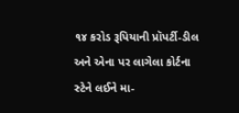૧૪ કરોડ રૂપિયાની પ્રૉપર્ટી-ડીલ અને એના પર લાગેલા કોર્ટના સ્ટેને લઈને મા-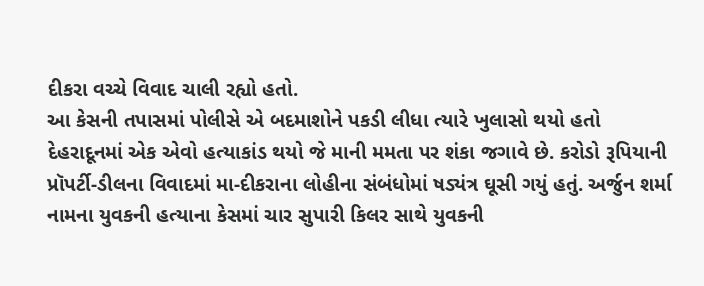દીકરા વચ્ચે વિવાદ ચાલી રહ્યો હતો.
આ કેસની તપાસમાં પોલીસે એ બદમાશોને પકડી લીધા ત્યારે ખુલાસો થયો હતો
દેહરાદૂનમાં એક એવો હત્યાકાંડ થયો જે માની મમતા પર શંકા જગાવે છે. કરોડો રૂપિયાની પ્રૉપર્ટી-ડીલના વિવાદમાં મા-દીકરાના લોહીના સંબંધોમાં ષડ્યંત્ર ઘૂસી ગયું હતું. અર્જુન શર્મા નામના યુવકની હત્યાના કેસમાં ચાર સુપારી કિલર સાથે યુવકની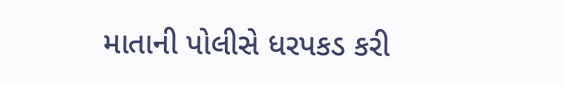માતાની પોલીસે ધરપકડ કરી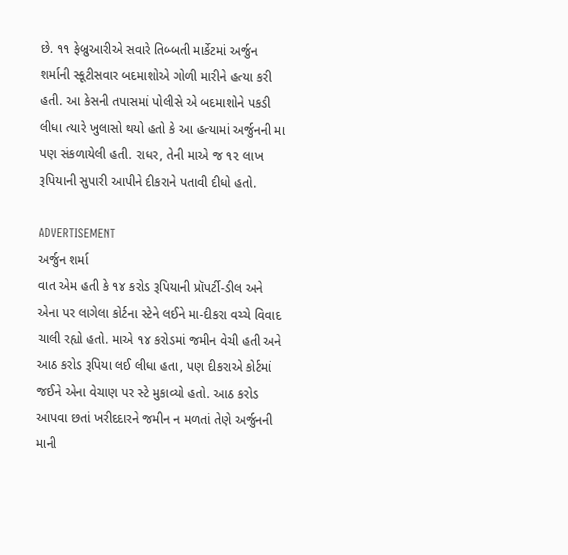છે. ૧૧ ફેબ્રુઆરીએ સવારે તિબ્બતી માર્કેટમાં અર્જુન શર્માની સ્કૂટીસવાર બદમાશોએ ગોળી મારીને હત્યા કરી હતી. આ કેસની તપાસમાં પોલીસે એ બદમાશોને પકડી લીધા ત્યારે ખુલાસો થયો હતો કે આ હત્યામાં અર્જુનની મા પણ સંકળાયેલી હતી. રાધર, તેની માએ જ ૧૨ લાખ રૂપિયાની સુપારી આપીને દીકરાને પતાવી દીધો હતો.

ADVERTISEMENT
અર્જુન શર્મા
વાત એમ હતી કે ૧૪ કરોડ રૂપિયાની પ્રૉપર્ટી-ડીલ અને એના પર લાગેલા કોર્ટના સ્ટેને લઈને મા-દીકરા વચ્ચે વિવાદ ચાલી રહ્યો હતો. માએ ૧૪ કરોડમાં જમીન વેચી હતી અને આઠ કરોડ રૂપિયા લઈ લીધા હતા, પણ દીકરાએ કોર્ટમાં જઈને એના વેચાણ પર સ્ટે મુકાવ્યો હતો. આઠ કરોડ આપવા છતાં ખરીદદારને જમીન ન મળતાં તેણે અર્જુનની માની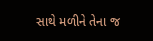સાથે મળીને તેના જ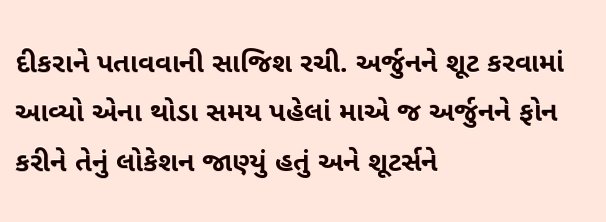દીકરાને પતાવવાની સાજિશ રચી. અર્જુનને શૂટ કરવામાં આવ્યો એના થોડા સમય પહેલાં માએ જ અર્જુનને ફોન કરીને તેનું લોકેશન જાણ્યું હતું અને શૂટર્સને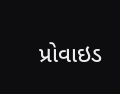પ્રોવાઇડ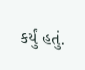કર્યું હતું.